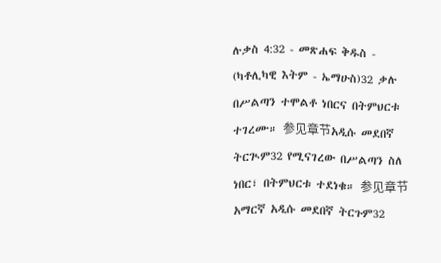ሉቃስ 4:32 - መጽሐፍ ቅዱስ - (ካቶሊካዊ እትም - ኤማሁስ)32 ቃሉ በሥልጣን ተሞልቶ ነበርና በትምህርቱ ተገረሙ። 参见章节አዲሱ መደበኛ ትርጒም32 የሚናገረው በሥልጣን ስለ ነበር፣ በትምህርቱ ተደነቁ። 参见章节አማርኛ አዲሱ መደበኛ ትርጉም32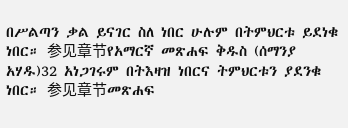በሥልጣን ቃል ይናገር ስለ ነበር ሁሉም በትምህርቱ ይደነቁ ነበር። 参见章节የአማርኛ መጽሐፍ ቅዱስ (ሰማንያ አሃዱ)32 አነጋገሩም በትእዛዝ ነበርና ትምህርቱን ያደንቁ ነበር። 参见章节መጽሐፍ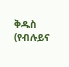ቅዱስ (የብሉይና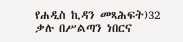የሐዲስ ኪዳን መጻሕፍት)32 ቃሉ በሥልጣን ነበርና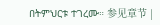በትምህርቱ ተገረሙ። 参见章节 |